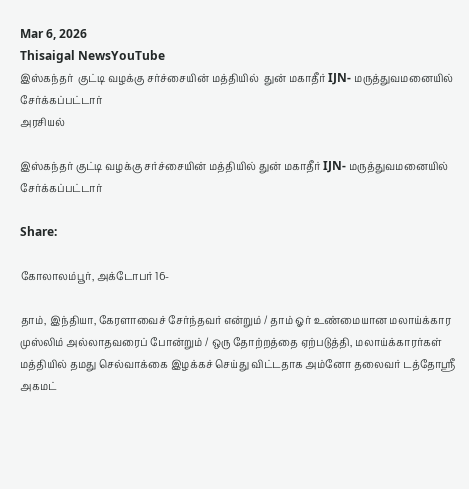Mar 6, 2026
Thisaigal NewsYouTube
இஸ்கந்தர்  குட்டி வழக்கு சர்ச்சையின் மத்தியில்  துன் மகாதீர் IJN- மருத்துவமனையில் சேர்க்கப்பட்டார்
அரசியல்

இஸ்கந்தர் குட்டி வழக்கு சர்ச்சையின் மத்தியில் துன் மகாதீர் IJN- மருத்துவமனையில் சேர்க்கப்பட்டார்

Share:

கோலாலம்பூர், அக்டோபர் 16-

தாம், இந்தியா, கேரளாவைச் சேர்ந்தவர் என்றும் / தாம் ஓர் உண்மையான மலாய்க்கார முஸ்லிம் அல்லாதவரைப் போன்றும் / ஒரு தோற்றத்தை ஏற்படுத்தி, மலாய்க்காரர்கள் மத்தியில் தமது செல்வாக்கை இழக்கச் செய்து விட்டதாக அம்னோ தலைவர் டத்தோஸ்ரீ அகமட்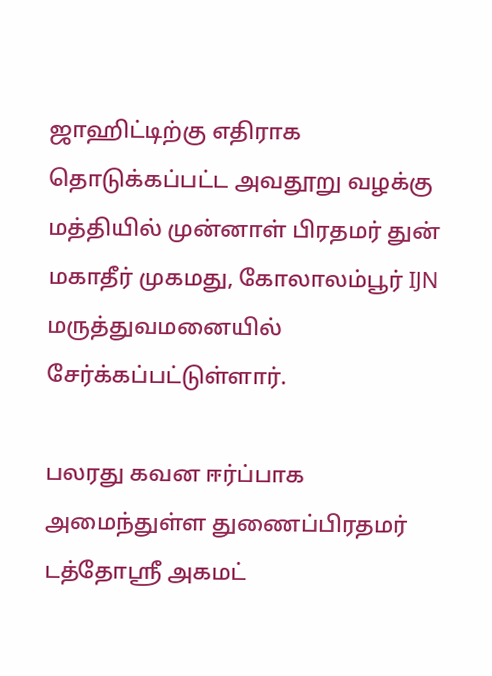ஜாஹிட்டிற்கு எதிராக தொடுக்கப்பட்ட அவதூறு வழக்கு மத்தியில் முன்னாள் பிரதமர் துன் மகாதீர் முகமது, கோலாலம்பூர் IJN மருத்துவமனையில் சேர்க்கப்பட்டுள்ளார்.

பலரது கவன ஈர்ப்பாக அமைந்துள்ள துணைப்பிரதமர் டத்தோஸ்ரீ அகமட்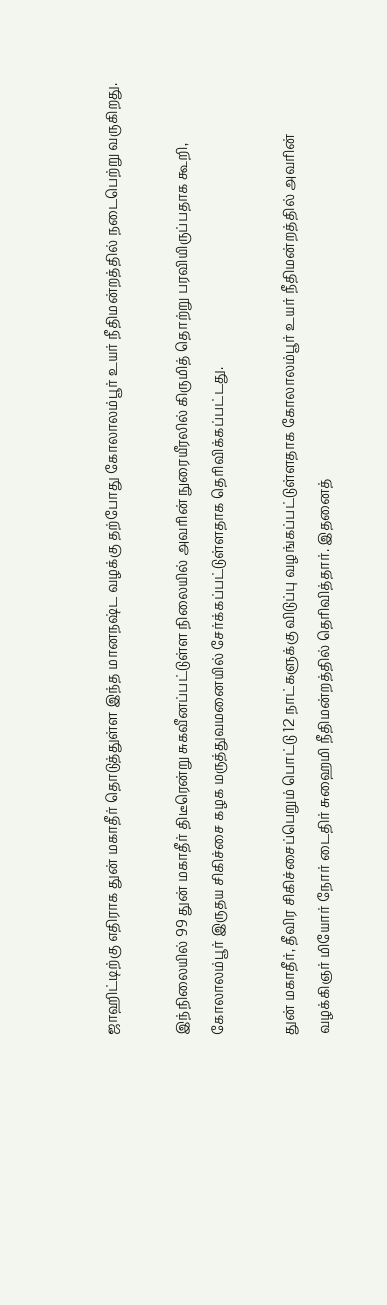ஜாஹிட்டிற்கு எதிராக துன் மகாதீர் தொடுத்துள்ள இந்த மானநஷ்ட வழக்கு தற்போது கோலாலம்பூர் உயர் நீதிமன்றத்தில் நடைபெற்று வருகிறது.

இந்நிலையில் 99 துன் மகாதீர் திடீரென்று சுகவீனப்பட்டுள்ள நிலையில் அவரின் நுரையீரலில் கிருமித் தொற்று பரவியிருப்பதாக கூறி, கோலாலம்பூர் இருதய சிகிச்சை கழக மருத்துவமனையில் சேர்க்கப்பட்டுள்ளதாக தெரிவிக்கப்பட்டது.

துன் மகாதீர், தீவிர சிகிச்சைப்பெறும் பொட்டு 12 நாட்களுக்கு விடுப்பு வழங்கப்பட்டுள்ளதாக கோலாலம்பூர் உயர் நீதிமன்றத்தில் அவரின் வழக்கிஞர் மியோர் நோர் டைதிர் சுஹைமி நீதிமன்றத்தில் தெரிவித்தார். இதனைத்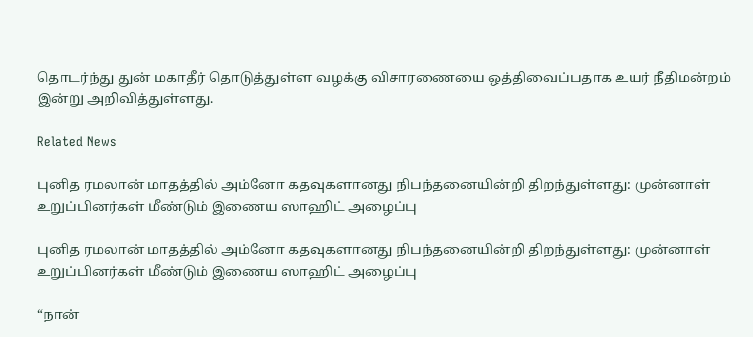தொடர்ந்து துன் மகாதீர் தொடுத்துள்ள வழக்கு விசாரணையை ஒத்திவைப்பதாக உயர் நீதிமன்றம் இன்று அறிவித்துள்ளது.

Related News

புனித ரமலான் மாதத்தில் அம்னோ கதவுகளானது நிபந்தனையின்றி திறந்துள்ளது: முன்னாள் உறுப்பினர்கள் மீண்டும் இணைய ஸாஹிட் அழைப்பு

புனித ரமலான் மாதத்தில் அம்னோ கதவுகளானது நிபந்தனையின்றி திறந்துள்ளது: முன்னாள் உறுப்பினர்கள் மீண்டும் இணைய ஸாஹிட் அழைப்பு

“நான்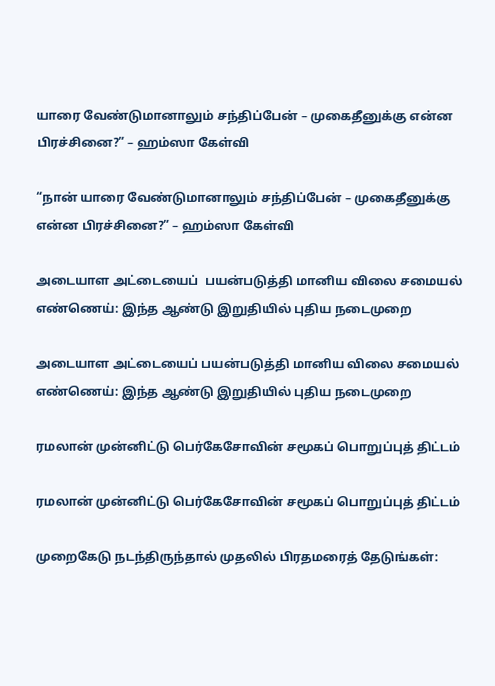யாரை வேண்டுமானாலும் சந்திப்பேன் – முகைதீனுக்கு என்ன பிரச்சினை?” – ஹம்ஸா கேள்வி

“நான் யாரை வேண்டுமானாலும் சந்திப்பேன் – முகைதீனுக்கு என்ன பிரச்சினை?” – ஹம்ஸா கேள்வி

அடையாள அட்டையைப்  பயன்படுத்தி மானிய விலை சமையல் எண்ணெய்: இந்த ஆண்டு இறுதியில் புதிய நடைமுறை

அடையாள அட்டையைப் பயன்படுத்தி மானிய விலை சமையல் எண்ணெய்: இந்த ஆண்டு இறுதியில் புதிய நடைமுறை

ரமலான் முன்னிட்டு பெர்கேசோவின் சமூகப் பொறுப்புத் திட்டம்

ரமலான் முன்னிட்டு பெர்கேசோவின் சமூகப் பொறுப்புத் திட்டம்

முறைகேடு நடந்திருந்தால் முதலில் பிரதமரைத் தேடுங்கள்: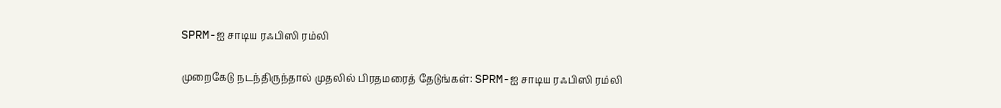SPRM-ஐ சாடிய ரஃபிஸி ரம்லி

முறைகேடு நடந்திருந்தால் முதலில் பிரதமரைத் தேடுங்கள்: SPRM-ஐ சாடிய ரஃபிஸி ரம்லி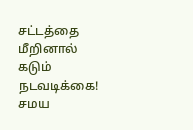சட்டத்தை மீறினால் கடும் நடவடிக்கை! சமய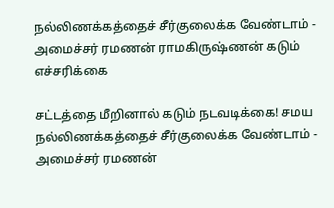நல்லிணக்கத்தைச் சீர்குலைக்க வேண்டாம் - அமைச்சர் ரமணன் ராமகிருஷ்ணன் கடும் எச்சரிக்கை

சட்டத்தை மீறினால் கடும் நடவடிக்கை! சமய நல்லிணக்கத்தைச் சீர்குலைக்க வேண்டாம் - அமைச்சர் ரமணன்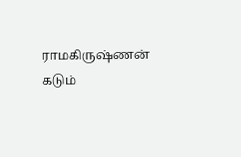ராமகிருஷ்ணன் கடும்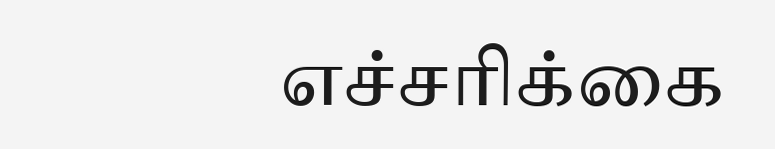எச்சரிக்கை